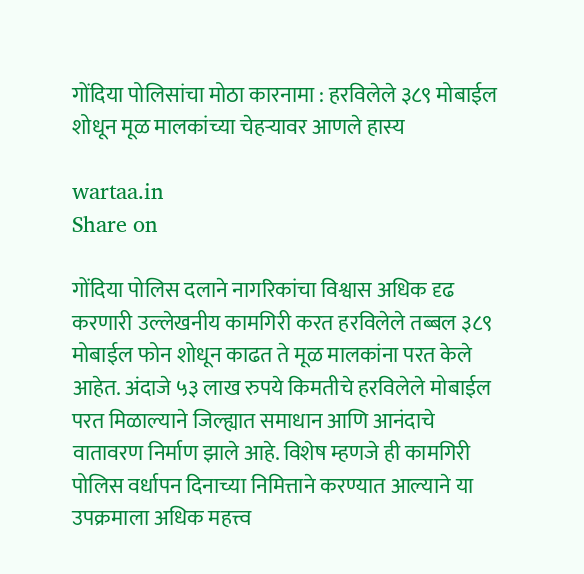गोंदिया पोलिसांचा मोठा कारनामा : हरविलेले ३८९ मोबाईल शोधून मूळ मालकांच्या चेहऱ्यावर आणले हास्य

wartaa.in
Share on

गोंदिया पोलिस दलाने नागरिकांचा विश्वास अधिक दृढ करणारी उल्लेखनीय कामगिरी करत हरविलेले तब्बल ३८९ मोबाईल फोन शोधून काढत ते मूळ मालकांना परत केले आहेत. अंदाजे ५३ लाख रुपये किमतीचे हरविलेले मोबाईल परत मिळाल्याने जिल्ह्यात समाधान आणि आनंदाचे वातावरण निर्माण झाले आहे. विशेष म्हणजे ही कामगिरी पोलिस वर्धापन दिनाच्या निमित्ताने करण्यात आल्याने या उपक्रमाला अधिक महत्त्व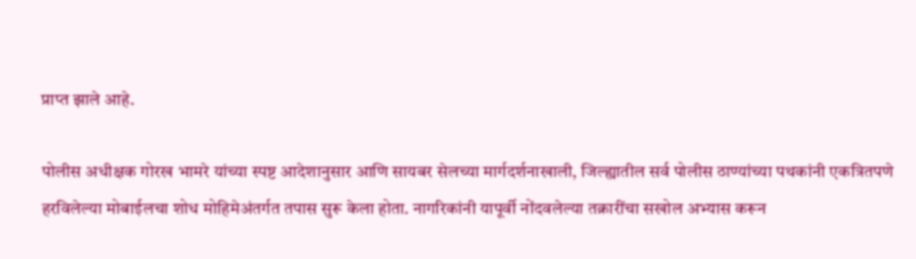प्राप्त झाले आहे.

पोलीस अधीक्षक गोरख भामरे यांच्या स्पष्ट आदेशानुसार आणि सायबर सेलच्या मार्गदर्शनाखाली, जिल्ह्यातील सर्व पोलीस ठाण्यांच्या पथकांनी एकत्रितपणे हरविलेल्या मोबाईलचा शोध मोहिमेअंतर्गत तपास सुरू केला होता. नागरिकांनी यापूर्वी नोंदवलेल्या तक्रारींचा सखोल अभ्यास करून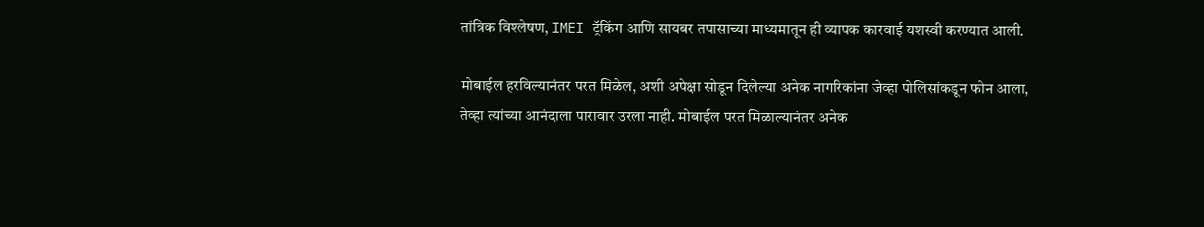तांत्रिक विश्लेषण, IMEI ट्रॅकिंग आणि सायबर तपासाच्या माध्यमातून ही व्यापक कारवाई यशस्वी करण्यात आली.

मोबाईल हरविल्यानंतर परत मिळेल, अशी अपेक्षा सोडून दिलेल्या अनेक नागरिकांना जेव्हा पोलिसांकडून फोन आला, तेव्हा त्यांच्या आनंदाला पारावार उरला नाही. मोबाईल परत मिळाल्यानंतर अनेक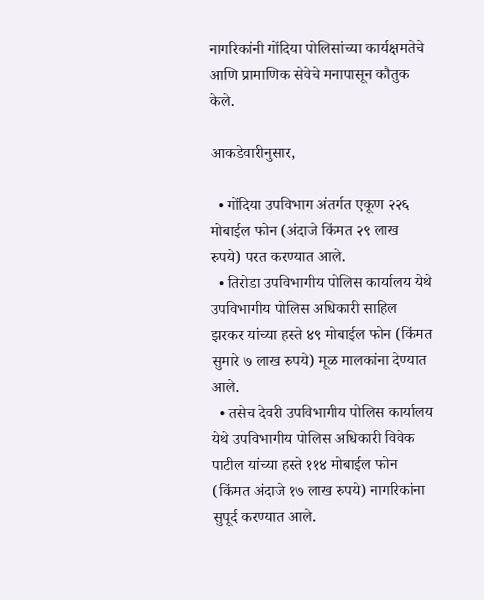नागरिकांनी गोंदिया पोलिसांच्या कार्यक्षमतेचे आणि प्रामाणिक सेवेचे मनापासून कौतुक केले.

आकडेवारीनुसार,

  • गोंदिया उपविभाग अंतर्गत एकूण २२६ मोबाईल फोन (अंदाजे किंमत २९ लाख रुपये) परत करण्यात आले.
  • तिरोडा उपविभागीय पोलिस कार्यालय येथे उपविभागीय पोलिस अधिकारी साहिल झरकर यांच्या हस्ते ४९ मोबाईल फोन (किंमत सुमारे ७ लाख रुपये) मूळ मालकांना देण्यात आले.
  • तसेच देवरी उपविभागीय पोलिस कार्यालय येथे उपविभागीय पोलिस अधिकारी विवेक पाटील यांच्या हस्ते ११४ मोबाईल फोन (किंमत अंदाजे १७ लाख रुपये) नागरिकांना सुपूर्द करण्यात आले.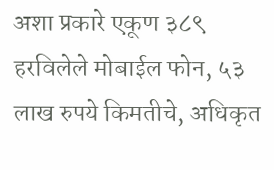अशा प्रकारे एकूण ३८९ हरविलेले मोबाईल फोन, ५३ लाख रुपये किमतीचे, अधिकृत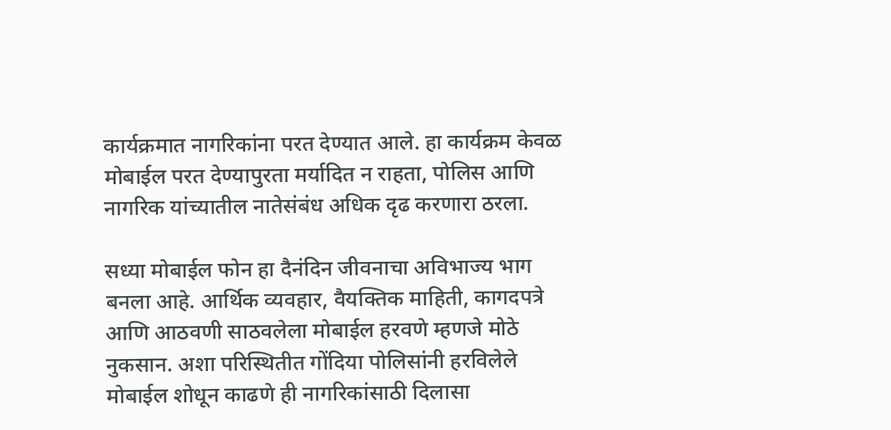कार्यक्रमात नागरिकांना परत देण्यात आले. हा कार्यक्रम केवळ मोबाईल परत देण्यापुरता मर्यादित न राहता, पोलिस आणि नागरिक यांच्यातील नातेसंबंध अधिक दृढ करणारा ठरला.

सध्या मोबाईल फोन हा दैनंदिन जीवनाचा अविभाज्य भाग बनला आहे. आर्थिक व्यवहार, वैयक्तिक माहिती, कागदपत्रे आणि आठवणी साठवलेला मोबाईल हरवणे म्हणजे मोठे नुकसान. अशा परिस्थितीत गोंदिया पोलिसांनी हरविलेले मोबाईल शोधून काढणे ही नागरिकांसाठी दिलासा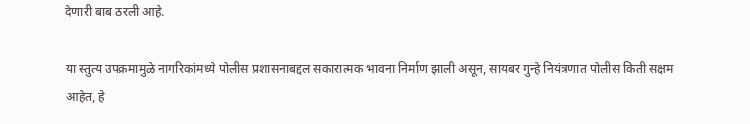देणारी बाब ठरली आहे.

या स्तुत्य उपक्रमामुळे नागरिकांमध्ये पोलीस प्रशासनाबद्दल सकारात्मक भावना निर्माण झाली असून, सायबर गुन्हे नियंत्रणात पोलीस किती सक्षम आहेत, हे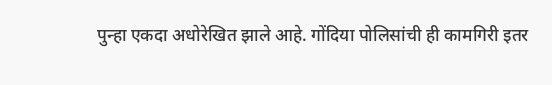पुन्हा एकदा अधोरेखित झाले आहे. गोंदिया पोलिसांची ही कामगिरी इतर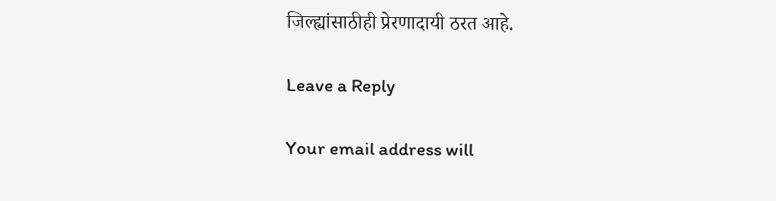जिल्ह्यांसाठीही प्रेरणादायी ठरत आहे.

Leave a Reply

Your email address will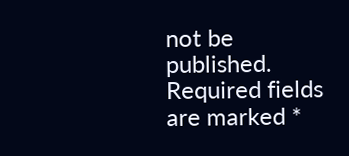not be published. Required fields are marked *